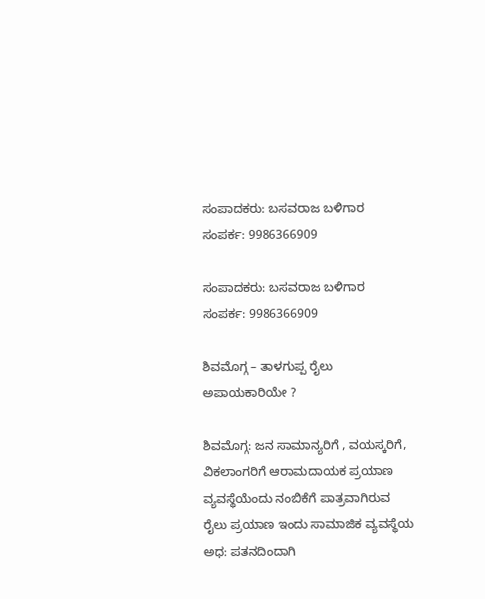ಸಂಪಾದಕರು: ಬಸವರಾಜ ಬಳಿಗಾರ
ಸಂಪರ್ಕ: 9986366909

ಸಂಪಾದಕರು: ಬಸವರಾಜ ಬಳಿಗಾರ
ಸಂಪರ್ಕ: 9986366909

ಶಿವಮೊಗ್ಗ – ತಾಳಗುಪ್ಪ ರೈಲು ಅಪಾಯಕಾರಿಯೇ ?

ಶಿವಮೊಗ್ಗ: ಜನ ಸಾಮಾನ್ಯರಿಗೆ , ವಯಸ್ಕರಿಗೆ, ವಿಕಲಾಂಗರಿಗೆ ಆರಾಮದಾಯಕ ಪ್ರಯಾಣ ವ್ಯವಸ್ಥೆಯೆಂದು ನಂಬಿಕೆಗೆ ಪಾತ್ರವಾಗಿರುವ ರೈಲು ಪ್ರಯಾಣ ಇಂದು ಸಾಮಾಜಿಕ ವ್ಯವಸ್ಥೆಯ ಅಧ: ಪತನದಿಂದಾಗಿ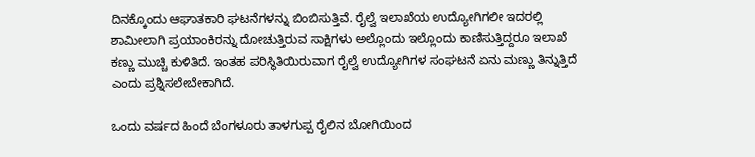ದಿನಕ್ಕೊಂದು ಆಘಾತಕಾರಿ ಘಟನೆಗಳನ್ನು ಬಿಂಬಿಸುತ್ತಿವೆ. ರೈಲ್ವೆ ಇಲಾಖೆಯ ಉದ್ಯೋಗಿಗಲೀ ಇದರಲ್ಲಿ ಶಾಮೀಲಾಗಿ ಪ್ರಯಾಂಕಿರನ್ನು ದೋಚುತ್ತಿರುವ ಸಾಕ್ಷಿಗಳು ಅಲ್ಲೊಂದು ಇಲ್ಲೊಂದು ಕಾಣಿಸುತ್ತಿದ್ದರೂ ಇಲಾಖೆ ಕಣ್ಣು ಮುಚ್ಚಿ ಕುಳಿತಿದೆ. ಇಂತಹ ಪರಿಸ್ಥಿತಿಯಿರುವಾಗ ರೈಲ್ವೆ ಉದ್ಯೋಗಿಗಳ ಸಂಘಟನೆ ಏನು ಮಣ್ಣು ತಿನ್ನುತ್ತಿದೆ ಎಂದು ಪ್ರಶ್ನಿಸಲೇಬೇಕಾಗಿದೆ.

ಒಂದು ವರ್ಷದ ಹಿಂದೆ ಬೆಂಗಳೂರು ತಾಳಗುಪ್ಪ ರೈಲಿನ ಬೋಗಿಯಿಂದ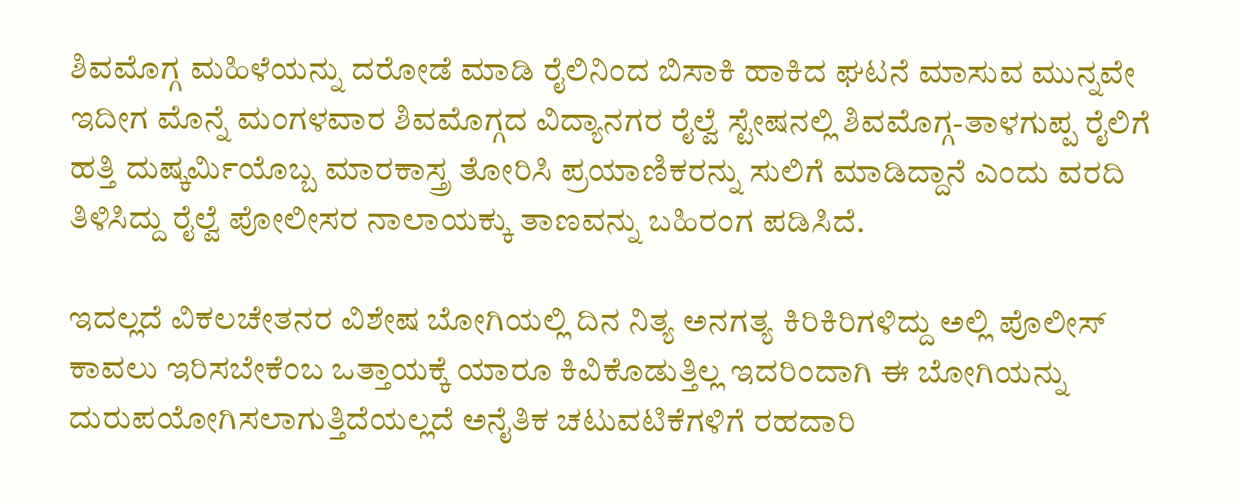ಶಿವಮೊಗ್ಗ ಮಹಿಳೆಯನ್ನು ದರೋಡೆ ಮಾಡಿ ರೈಲಿನಿಂದ ಬಿಸಾಕಿ ಹಾಕಿದ ಘಟನೆ ಮಾಸುವ ಮುನ್ನವೇ ಇದೀಗ ಮೊನ್ನೆ ಮಂಗಳವಾರ ಶಿವಮೊಗ್ಗದ ವಿದ್ಯಾನಗರ ರೈಲ್ವೆ ಸ್ಟೇಷನಲ್ಲಿ ಶಿವಮೊಗ್ಗ-ತಾಳಗುಪ್ಪ ರೈಲಿಗೆ ಹತ್ತಿ ದುಷ್ಕರ್ಮಿಯೊಬ್ಬ ಮಾರಕಾಸ್ತ್ರ ತೋರಿಸಿ ಪ್ರಯಾಣಿಕರನ್ನು ಸುಲಿಗೆ ಮಾಡಿದ್ದಾನೆ ಎಂದು ವರದಿ ತಿಳಿಸಿದ್ದು ರೈಲ್ವೆ ಪೋಲೀಸರ ನಾಲಾಯಕ್ಕು ತಾಣವನ್ನು ಬಹಿರಂಗ ಪಡಿಸಿದೆ.

ಇದಲ್ಲದೆ ವಿಕಲಚೇತನರ ವಿಶೇಷ ಬೋಗಿಯಲ್ಲಿ ದಿನ ನಿತ್ಯ ಅನಗತ್ಯ ಕಿರಿಕಿರಿಗಳಿದ್ದು ಅಲ್ಲಿ ಪೊಲೀಸ್ ಕಾವಲು ಇರಿಸಬೇಕೆಂಬ ಒತ್ತಾಯಕ್ಕೆ ಯಾರೂ ಕಿವಿಕೊಡುತ್ತಿಲ್ಲ ಇದರಿಂದಾಗಿ ಈ ಬೋಗಿಯನ್ನು ದುರುಪಯೋಗಿಸಲಾಗುತ್ತಿದೆಯಲ್ಲದೆ ಅನೈತಿಕ ಚಟುವಟಿಕೆಗಳಿಗೆ ರಹದಾರಿ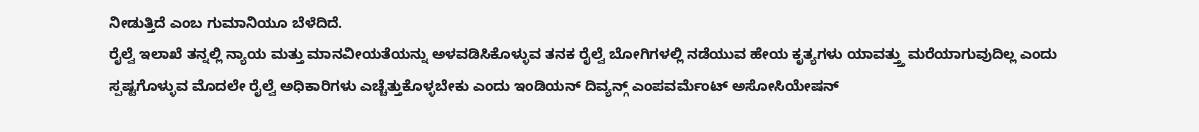ನೀಡುತ್ತಿದೆ ಎಂಬ ಗುಮಾನಿಯೂ ಬೆಳೆದಿದೆ.
ರೈಲ್ವೆ ಇಲಾಖೆ ತನ್ನಲ್ಲಿ ನ್ಯಾಯ ಮತ್ತು ಮಾನವೀಯತೆಯನ್ನು ಅಳವಡಿಸಿಕೊಳ್ಳುವ ತನಕ ರೈಲ್ವೆ ಬೋಗಿಗಳಲ್ಲಿ ನಡೆಯುವ ಹೇಯ ಕೃತ್ಯಗಳು ಯಾವತ್ತ್ತು ಮರೆಯಾಗುವುದಿಲ್ಲ ಎಂದು ಸ್ಪಷ್ಟಗೊಳ್ಳುವ ಮೊದಲೇ ರೈಲ್ವೆ ಅಧಿಕಾರಿಗಳು ಎಚ್ಚೆತ್ತುಕೊಳ್ಳಬೇಕು ಎಂದು ಇಂಡಿಯನ್ ದಿವ್ಯನ್ಗ್ ಎಂಪವರ್ಮೆಂಟ್ ಅಸೋಸಿಯೇಷನ್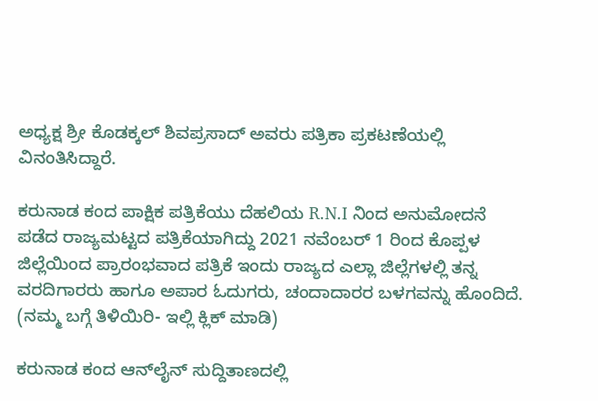ಅಧ್ಯಕ್ಷ ಶ್ರೀ ಕೊಡಕ್ಕಲ್ ಶಿವಪ್ರಸಾದ್ ಅವರು ಪತ್ರಿಕಾ ಪ್ರಕಟಣೆಯಲ್ಲಿ ವಿನಂತಿಸಿದ್ದಾರೆ.

ಕರುನಾಡ ಕಂದ ಪಾಕ್ಷಿಕ ಪತ್ರಿಕೆಯು ದೆಹಲಿಯ R.N.I ನಿಂದ ಅನುಮೋದನೆ ಪಡೆದ ರಾಜ್ಯಮಟ್ಟದ ಪತ್ರಿಕೆಯಾಗಿದ್ದು 2021 ನವೆಂಬರ್ 1 ರಿಂದ ಕೊಪ್ಪಳ ಜಿಲ್ಲೆಯಿಂದ ಪ್ರಾರಂಭವಾದ ಪತ್ರಿಕೆ ಇಂದು ರಾಜ್ಯದ ಎಲ್ಲಾ ಜಿಲ್ಲೆಗಳಲ್ಲಿ ತನ್ನ ವರದಿಗಾರರು ಹಾಗೂ ಅಪಾರ ಓದುಗರು, ಚಂದಾದಾರರ ಬಳಗವನ್ನು ಹೊಂದಿದೆ. (ನಮ್ಮ ಬಗ್ಗೆ ತಿಳಿಯಿರಿ- ಇಲ್ಲಿ ಕ್ಲಿಕ್‌ ಮಾಡಿ)

ಕರುನಾಡ ಕಂದ ಆನ್‌ಲೈನ್‌ ಸುದ್ದಿತಾಣದಲ್ಲಿ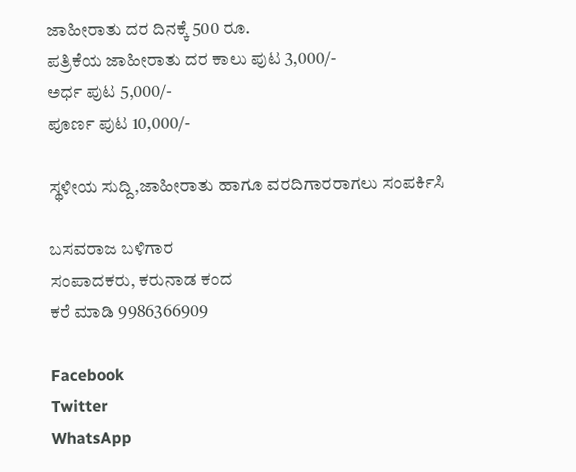ಜಾಹೀರಾತು ದರ ದಿನಕ್ಕೆ 500 ರೂ.
ಪತ್ರಿಕೆಯ ಜಾಹೀರಾತು ದರ ಕಾಲು ಪುಟ 3,000/-
ಅರ್ಧ ಪುಟ 5,000/-
ಪೂರ್ಣ ಪುಟ 10,000/-

ಸ್ಥಳೀಯ ಸುದ್ದಿ,ಜಾಹೀರಾತು ಹಾಗೂ ವರದಿಗಾರರಾಗಲು ಸಂಪರ್ಕಿಸಿ

ಬಸವರಾಜ ಬಳಿಗಾರ
ಸಂಪಾದಕರು, ಕರುನಾಡ ಕಂದ
ಕರೆ ಮಾಡಿ 9986366909

Facebook
Twitter
WhatsApp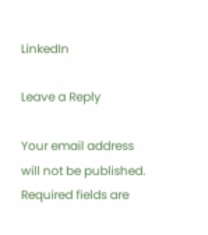LinkedIn

Leave a Reply

Your email address will not be published. Required fields are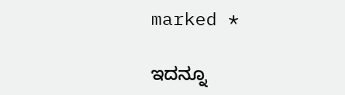marked *

ಇದನ್ನೂ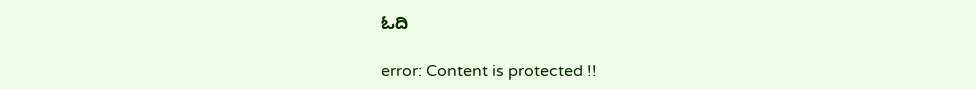ಓದಿ

error: Content is protected !!